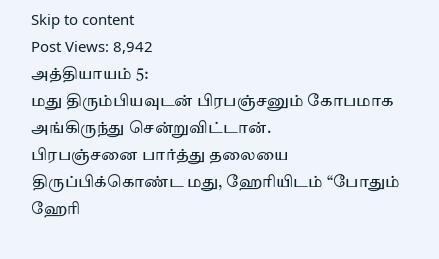Skip to content
Post Views: 8,942
அத்தியாயம் 5:
மது திரும்பியவுடன் பிரபஞ்சனும் கோபமாக அங்கிருந்து சென்றுவிட்டான்.
பிரபஞ்சனை பார்த்து தலையை திருப்பிக்கொண்ட மது, ஹேரியிடம் “போதும் ஹேரி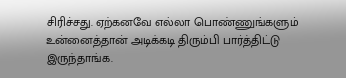சிரிச்சது. ஏற்கனவே எல்லா பொண்ணுங்களும் உன்னைத்தான் அடிக்கடி திரும்பி பார்த்திட்டு இருந்தாங்க.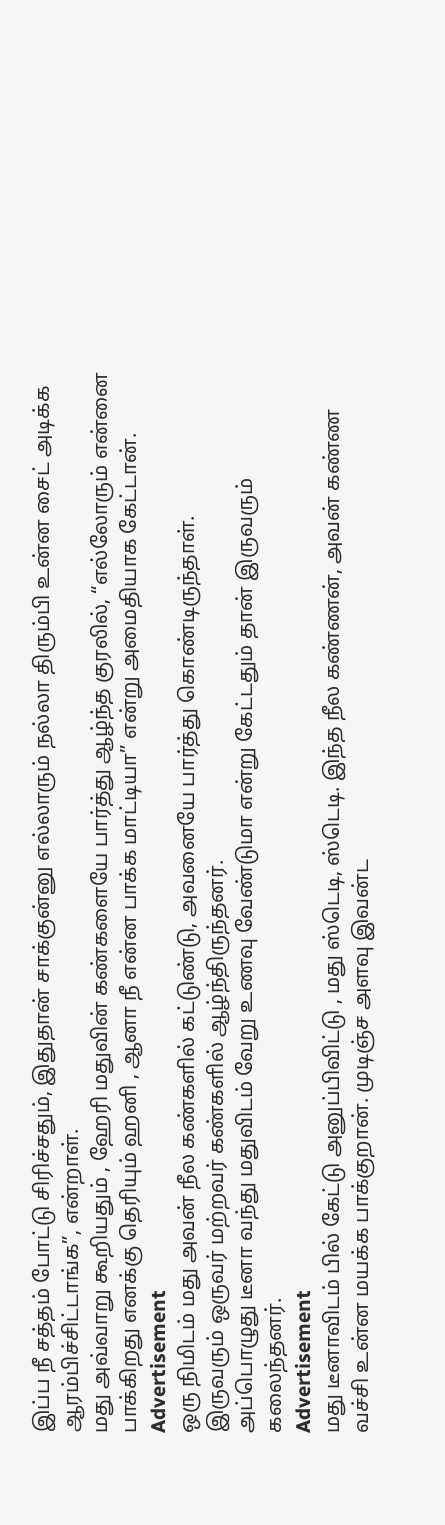இப்ப நீ சத்தம் போட்டு சிரிச்சதும், இதுதான் சாக்குன்னு எல்லாரும் நல்லா திரும்பி உன்ன சைட் அடிக்க ஆரம்பிச்சிட்டாங்க”, என்றாள்.
மது அவ்வாறு கூறியதும் , ஹேரி மதுவின் கண்களையே பார்த்து ஆழ்ந்த குரலில், “எல்லோரும் என்னை பாக்கிறது எனக்கு தெரியும் ஹனி , ஆனா நீ என்ன பாக்க மாட்டியா” என்று அமைதியாக கேட்டான்.
Advertisement
ஒரு நிமிடம் மது அவன் நீல கண்களில் கட்டுண்டு, அவனையே பார்த்து கொண்டிருந்தாள்.
இருவரும் ஒருவர் மற்றவர் கண்களில் ஆழ்ந்திருந்தனர்.
அப்பொழுது டீனா வந்து மதுவிடம் வேறு உணவு வேண்டுமா என்று கேட்டதும் தான் இருவரும் கலைந்தனர்.
Advertisement
மது டீனாவிடம் பில் கேட்டு அனுப்பிவிட்டு , மது ஸ்டெடி, ஸ்டெடி. இந்த நீல கண்ணன், அவன் கண்ண வச்சி உன்ன மயக்க பாக்குறான். முடிஞ்ச அளவு இவன்ட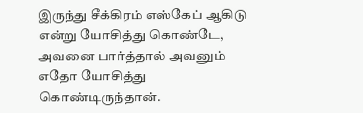இருந்து சீக்கிரம் எஸ்கேப் ஆகிடு என்று யோசித்து கொண்டே, அவனை பார்த்தால் அவனும் எதோ யோசித்து கொண்டிருந்தான்.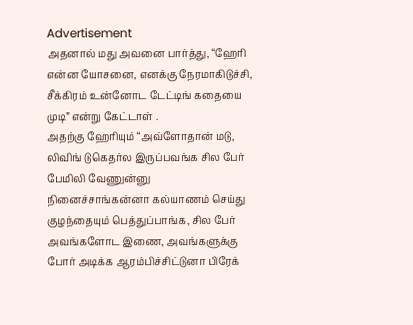Advertisement
அதனால் மது அவனை பார்த்து, “ஹேரி என்ன யோசனை, எனக்கு நேரமாகிடுச்சி, சீக்கிரம் உன்னோட டேட்டிங் கதையை முடி” என்று கேட்டாள் .
அதற்கு ஹேரியும் “அவ்ளோதான் மடு, லிவிங் டுகெதர்ல இருப்பவங்க சில பேர் பேமிலி வேணுன்னு நினைச்சாங்கன்னா கல்யாணம் செய்து குழந்தையும் பெத்துப்பாங்க, சில பேர் அவங்களோட இணை, அவங்களுக்கு போர் அடிக்க ஆரம்பிச்சிட்டுனா பிரேக்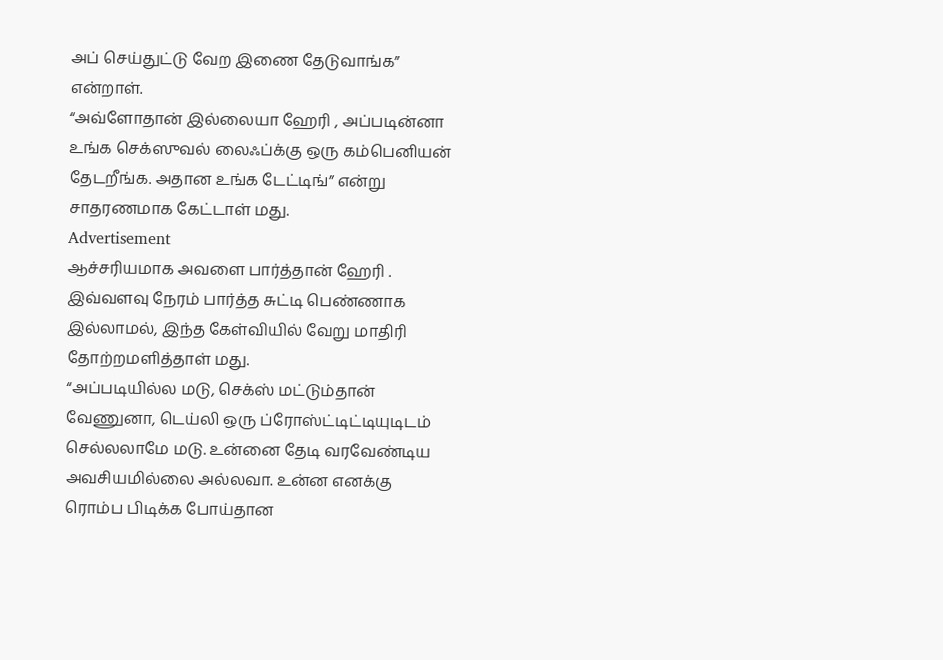அப் செய்துட்டு வேற இணை தேடுவாங்க” என்றாள்.
“அவ்ளோதான் இல்லையா ஹேரி , அப்படின்னா உங்க செக்ஸுவல் லைஃப்க்கு ஒரு கம்பெனியன் தேடறீங்க. அதான உங்க டேட்டிங்” என்று சாதரணமாக கேட்டாள் மது.
Advertisement
ஆச்சரியமாக அவளை பார்த்தான் ஹேரி . இவ்வளவு நேரம் பார்த்த சுட்டி பெண்ணாக இல்லாமல், இந்த கேள்வியில் வேறு மாதிரி தோற்றமளித்தாள் மது.
“அப்படியில்ல மடு, செக்ஸ் மட்டும்தான் வேணுனா, டெய்லி ஒரு ப்ரோஸ்ட்டிட்டியுடிடம் செல்லலாமே மடு. உன்னை தேடி வரவேண்டிய அவசியமில்லை அல்லவா. உன்ன எனக்கு ரொம்ப பிடிக்க போய்தான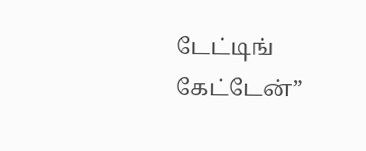டேட்டிங் கேட்டேன்”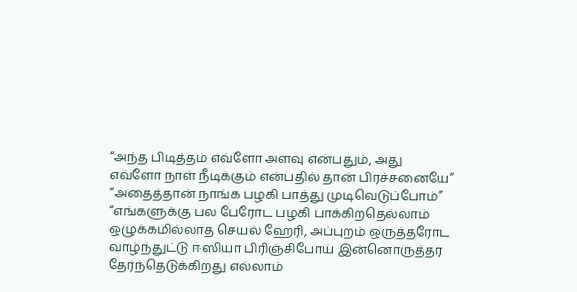“அந்த பிடித்தம் எவ்ளோ அளவு என்பதும், அது எவ்ளோ நாள் நீடிக்கும் என்பதில் தான் பிரச்சனையே”
“அதைத்தான் நாங்க பழகி பாத்து முடிவெடுப்போம்”
“எங்களுக்கு பல பேரோட பழகி பாக்கிறதெல்லாம் ஒழுக்கமில்லாத செயல் ஹேரி, அப்புறம் ஒருத்தரோட வாழ்ந்துட்டு ஈஸியா பிரிஞ்சிபோய் இன்னொருத்தர தேர்ந்தெடுக்கிறது எல்லாம்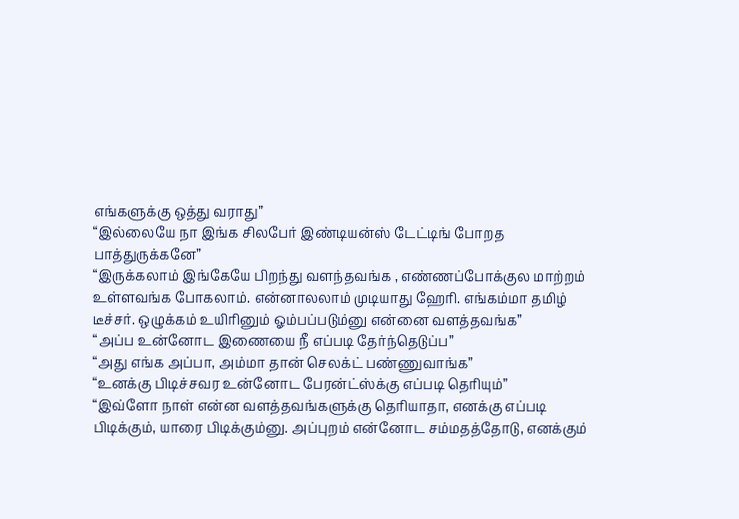எங்களுக்கு ஒத்து வராது”
“இல்லையே நா இங்க சிலபேர் இண்டியன்ஸ் டேட்டிங் போறத பாத்துருக்கனே”
“இருக்கலாம் இங்கேயே பிறந்து வளந்தவங்க , எண்ணப்போக்குல மாற்றம் உள்ளவங்க போகலாம். என்னாலலாம் முடியாது ஹேரி. எங்கம்மா தமிழ் டீச்சர். ஒழுக்கம் உயிரினும் ஓம்பப்படும்னு என்னை வளத்தவங்க”
“அப்ப உன்னோட இணையை நீ எப்படி தேர்ந்தெடுப்ப”
“அது எங்க அப்பா, அம்மா தான் செலக்ட் பண்ணுவாங்க”
“உனக்கு பிடிச்சவர உன்னோட பேரன்ட்ஸ்க்கு எப்படி தெரியும்”
“இவ்ளோ நாள் என்ன வளத்தவங்களுக்கு தெரியாதா, எனக்கு எப்படி பிடிக்கும், யாரை பிடிக்கும்னு. அப்புறம் என்னோட சம்மதத்தோடு, எனக்கும்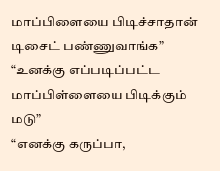மாப்பிளையை பிடிச்சாதான் டிசைட் பண்ணுவாங்க”
“உனக்கு எப்படிப்பட்ட மாப்பிள்ளையை பிடிக்கும் மடு”
“எனக்கு கருப்பா,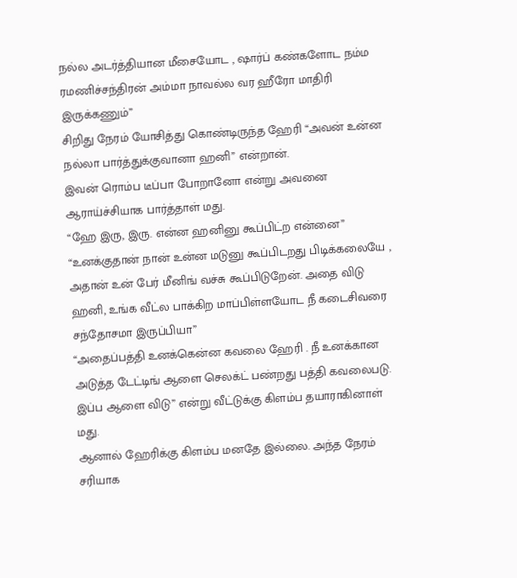நல்ல அடர்த்தியான மீசையோட , ஷார்ப் கண்களோட நம்ம ரமணிச்சந்திரன் அம்மா நாவல்ல வர ஹீரோ மாதிரி இருக்கணும்”
சிறிது நேரம் யோசித்து கொண்டிருந்த ஹேரி “அவன் உன்ன நல்லா பார்த்துக்குவானா ஹனி” என்றான்.
இவன் ரொம்ப டீப்பா போறானோ என்று அவனை ஆராய்ச்சியாக பார்த்தாள் மது.
“ஹே இரு, இரு. என்ன ஹனினு கூப்பிட்ற என்னை”
“உனக்குதான் நான் உன்ன மடுனு கூப்பிடறது பிடிக்கலையே , அதான் உன் பேர் மீனிங் வச்சு கூப்பிடுறேன். அதை விடு ஹனி, உங்க வீட்ல பாக்கிற மாப்பிள்ளயோட நீ கடைசிவரை சந்தோசமா இருப்பியா”
“அதைப்பத்தி உனக்கென்ன கவலை ஹேரி . நீ உனக்கான அடுத்த டேட்டிங் ஆளை செலக்ட் பண்றது பத்தி கவலைபடு. இப்ப ஆளை விடு” என்று வீட்டுக்கு கிளம்ப தயாராகினாள் மது.
ஆனால் ஹேரிக்கு கிளம்ப மனதே இல்லை. அந்த நேரம் சரியாக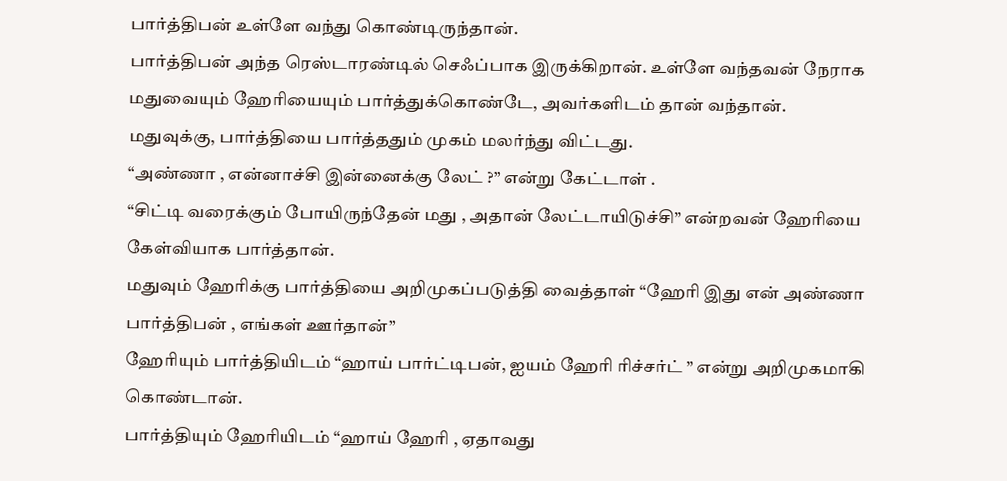பார்த்திபன் உள்ளே வந்து கொண்டிருந்தான்.
பார்த்திபன் அந்த ரெஸ்டாரண்டில் செஃப்பாக இருக்கிறான். உள்ளே வந்தவன் நேராக மதுவையும் ஹேரியையும் பார்த்துக்கொண்டே, அவர்களிடம் தான் வந்தான்.
மதுவுக்கு, பார்த்தியை பார்த்ததும் முகம் மலர்ந்து விட்டது.
“அண்ணா , என்னாச்சி இன்னைக்கு லேட் ?” என்று கேட்டாள் .
“சிட்டி வரைக்கும் போயிருந்தேன் மது , அதான் லேட்டாயிடுச்சி” என்றவன் ஹேரியை கேள்வியாக பார்த்தான்.
மதுவும் ஹேரிக்கு பார்த்தியை அறிமுகப்படுத்தி வைத்தாள் “ஹேரி இது என் அண்ணா பார்த்திபன் , எங்கள் ஊர்தான்”
ஹேரியும் பார்த்தியிடம் “ஹாய் பார்ட்டிபன், ஐயம் ஹேரி ரிச்சர்ட் ” என்று அறிமுகமாகி கொண்டான்.
பார்த்தியும் ஹேரியிடம் “ஹாய் ஹேரி , ஏதாவது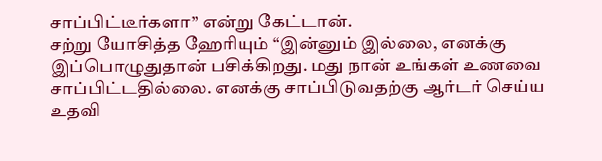சாப்பிட்டீர்களா” என்று கேட்டான்.
சற்று யோசித்த ஹேரியும் “இன்னும் இல்லை, எனக்கு இப்பொழுதுதான் பசிக்கிறது. மது நான் உங்கள் உணவை சாப்பிட்டதில்லை. எனக்கு சாப்பிடுவதற்கு ஆர்டர் செய்ய உதவி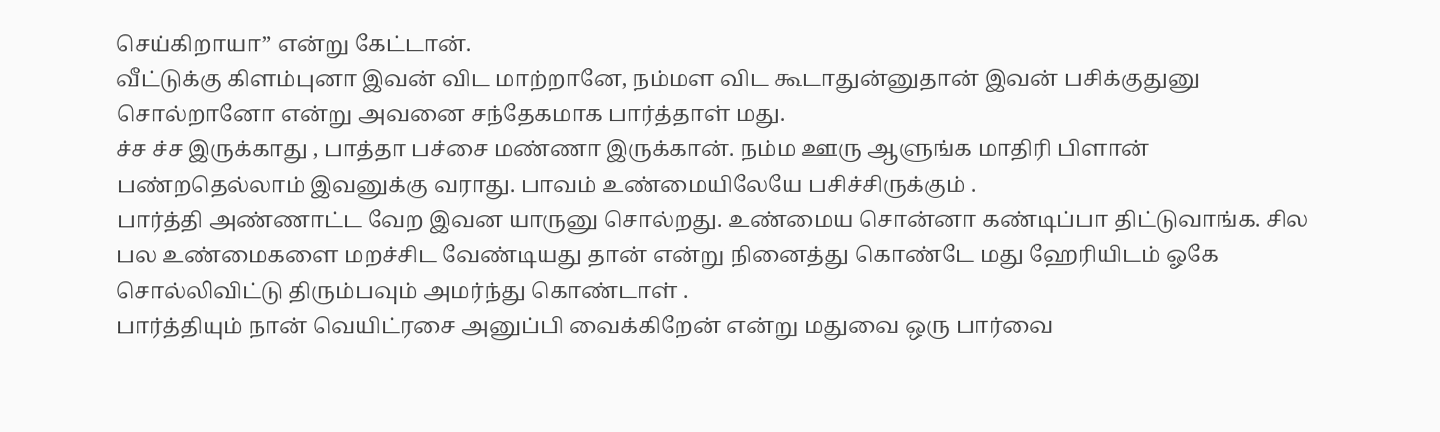செய்கிறாயா” என்று கேட்டான்.
வீட்டுக்கு கிளம்புனா இவன் விட மாற்றானே, நம்மள விட கூடாதுன்னுதான் இவன் பசிக்குதுனு சொல்றானோ என்று அவனை சந்தேகமாக பார்த்தாள் மது.
ச்ச ச்ச இருக்காது , பாத்தா பச்சை மண்ணா இருக்கான். நம்ம ஊரு ஆளுங்க மாதிரி பிளான் பண்றதெல்லாம் இவனுக்கு வராது. பாவம் உண்மையிலேயே பசிச்சிருக்கும் .
பார்த்தி அண்ணாட்ட வேற இவன யாருனு சொல்றது. உண்மைய சொன்னா கண்டிப்பா திட்டுவாங்க. சில பல உண்மைகளை மறச்சிட வேண்டியது தான் என்று நினைத்து கொண்டே மது ஹேரியிடம் ஓகே சொல்லிவிட்டு திரும்பவும் அமர்ந்து கொண்டாள் .
பார்த்தியும் நான் வெயிட்ரசை அனுப்பி வைக்கிறேன் என்று மதுவை ஒரு பார்வை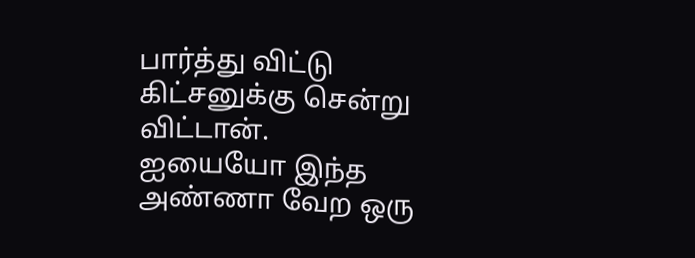பார்த்து விட்டு கிட்சனுக்கு சென்று விட்டான்.
ஐயையோ இந்த அண்ணா வேற ஒரு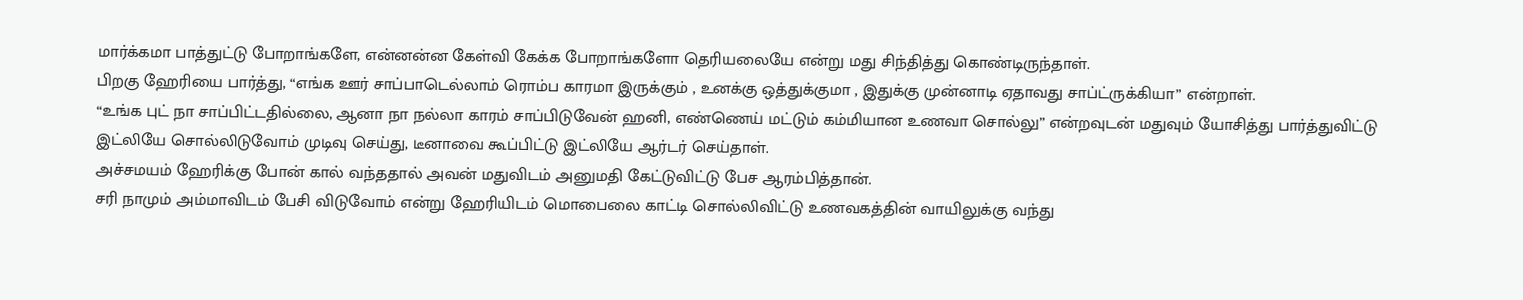மார்க்கமா பாத்துட்டு போறாங்களே, என்னன்ன கேள்வி கேக்க போறாங்களோ தெரியலையே என்று மது சிந்தித்து கொண்டிருந்தாள்.
பிறகு ஹேரியை பார்த்து, “எங்க ஊர் சாப்பாடெல்லாம் ரொம்ப காரமா இருக்கும் , உனக்கு ஒத்துக்குமா , இதுக்கு முன்னாடி ஏதாவது சாப்ட்ருக்கியா” என்றாள்.
“உங்க புட் நா சாப்பிட்டதில்லை, ஆனா நா நல்லா காரம் சாப்பிடுவேன் ஹனி, எண்ணெய் மட்டும் கம்மியான உணவா சொல்லு” என்றவுடன் மதுவும் யோசித்து பார்த்துவிட்டு இட்லியே சொல்லிடுவோம் முடிவு செய்து, டீனாவை கூப்பிட்டு இட்லியே ஆர்டர் செய்தாள்.
அச்சமயம் ஹேரிக்கு போன் கால் வந்ததால் அவன் மதுவிடம் அனுமதி கேட்டுவிட்டு பேச ஆரம்பித்தான்.
சரி நாமும் அம்மாவிடம் பேசி விடுவோம் என்று ஹேரியிடம் மொபைலை காட்டி சொல்லிவிட்டு உணவகத்தின் வாயிலுக்கு வந்து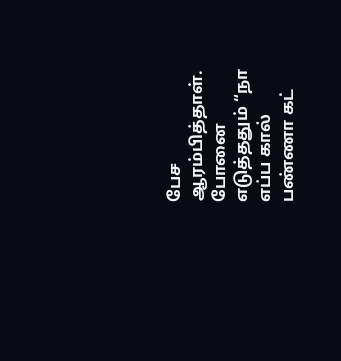பேச ஆரம்பித்தாள்.
போனை எடுத்ததும் “நா எப்ப கால் பண்ணா கட்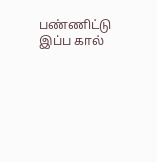பண்ணிட்டு இப்ப கால்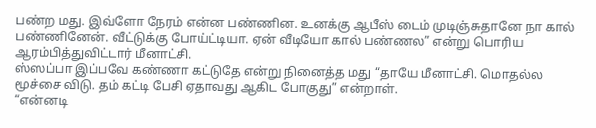பண்ற மது. இவ்ளோ நேரம் என்ன பண்ணின. உனக்கு ஆபீஸ் டைம் முடிஞ்சுதானே நா கால் பண்ணினேன். வீட்டுக்கு போய்ட்டியா. ஏன் வீடியோ கால் பண்ணல” என்று பொரிய ஆரம்பித்துவிட்டார் மீனாட்சி.
ஸ்ஸப்பா இப்பவே கண்ணா கட்டுதே என்று நினைத்த மது “தாயே மீனாட்சி. மொதல்ல மூச்சை விடு. தம் கட்டி பேசி ஏதாவது ஆகிட போகுது” என்றாள்.
“என்னடி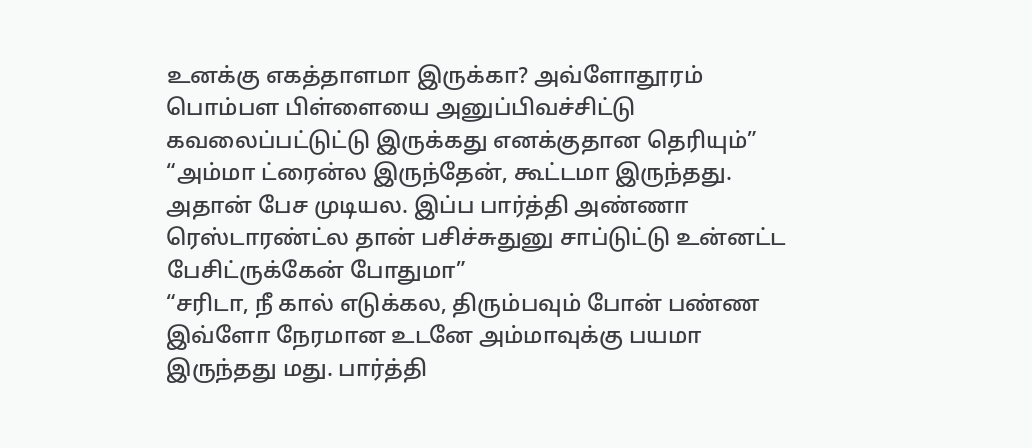உனக்கு எகத்தாளமா இருக்கா? அவ்ளோதூரம் பொம்பள பிள்ளையை அனுப்பிவச்சிட்டு கவலைப்பட்டுட்டு இருக்கது எனக்குதான தெரியும்”
“அம்மா ட்ரைன்ல இருந்தேன், கூட்டமா இருந்தது. அதான் பேச முடியல. இப்ப பார்த்தி அண்ணா ரெஸ்டாரண்ட்ல தான் பசிச்சுதுனு சாப்டுட்டு உன்னட்ட பேசிட்ருக்கேன் போதுமா”
“சரிடா, நீ கால் எடுக்கல, திரும்பவும் போன் பண்ண இவ்ளோ நேரமான உடனே அம்மாவுக்கு பயமா இருந்தது மது. பார்த்தி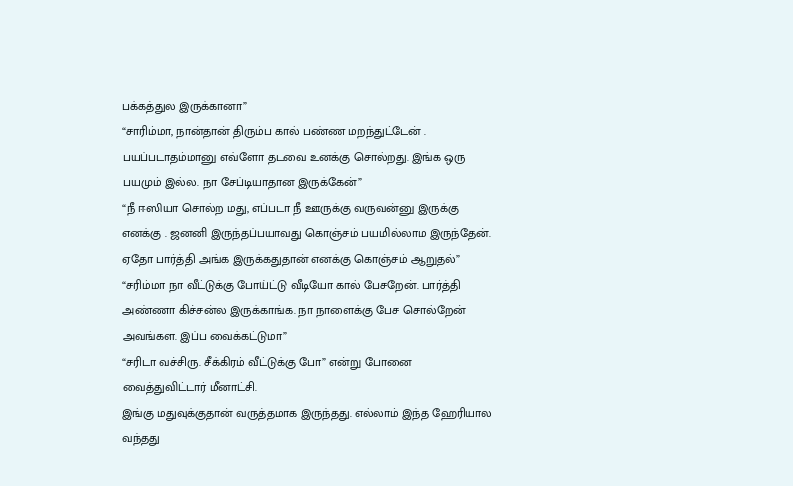பக்கத்துல இருக்கானா”
“சாரிம்மா, நான்தான் திரும்ப கால் பண்ண மறந்துட்டேன் . பயப்படாதம்மானு எவ்ளோ தடவை உனக்கு சொல்றது. இங்க ஒரு பயமும் இல்ல. நா சேப்டியாதான இருக்கேன்”
“நீ ஈஸியா சொல்ற மது, எப்படா நீ ஊருக்கு வருவன்னு இருக்கு எனக்கு . ஜனனி இருந்தப்பயாவது கொஞ்சம் பயமில்லாம இருந்தேன். ஏதோ பார்த்தி அங்க இருக்கதுதான் எனக்கு கொஞ்சம் ஆறுதல்”
“சரிம்மா நா வீட்டுக்கு போய்ட்டு வீடியோ கால் பேசறேன். பார்த்தி அண்ணா கிச்சன்ல இருக்காங்க. நா நாளைக்கு பேச சொல்றேன் அவங்கள. இப்ப வைக்கட்டுமா”
“சரிடா வச்சிரு. சீக்கிரம் வீட்டுக்கு போ” என்று போனை வைத்துவிட்டார் மீனாட்சி.
இங்கு மதுவுக்குதான் வருத்தமாக இருந்தது. எல்லாம் இந்த ஹேரியால வந்தது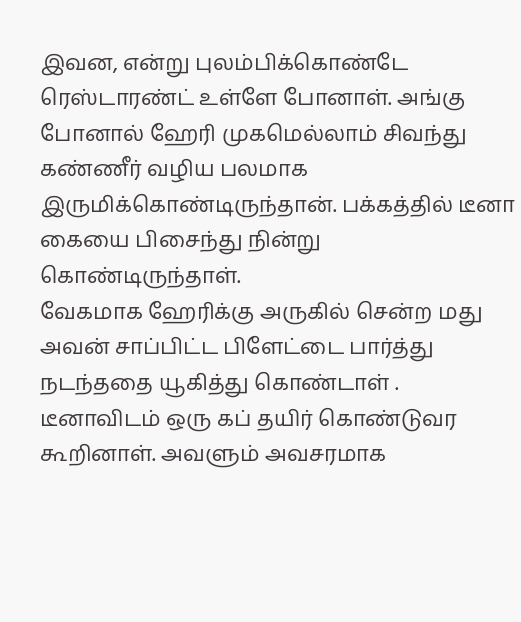இவன, என்று புலம்பிக்கொண்டே ரெஸ்டாரண்ட் உள்ளே போனாள். அங்கு போனால் ஹேரி முகமெல்லாம் சிவந்து கண்ணீர் வழிய பலமாக இருமிக்கொண்டிருந்தான். பக்கத்தில் டீனா கையை பிசைந்து நின்று கொண்டிருந்தாள்.
வேகமாக ஹேரிக்கு அருகில் சென்ற மது அவன் சாப்பிட்ட பிளேட்டை பார்த்து நடந்ததை யூகித்து கொண்டாள் . டீனாவிடம் ஒரு கப் தயிர் கொண்டுவர கூறினாள். அவளும் அவசரமாக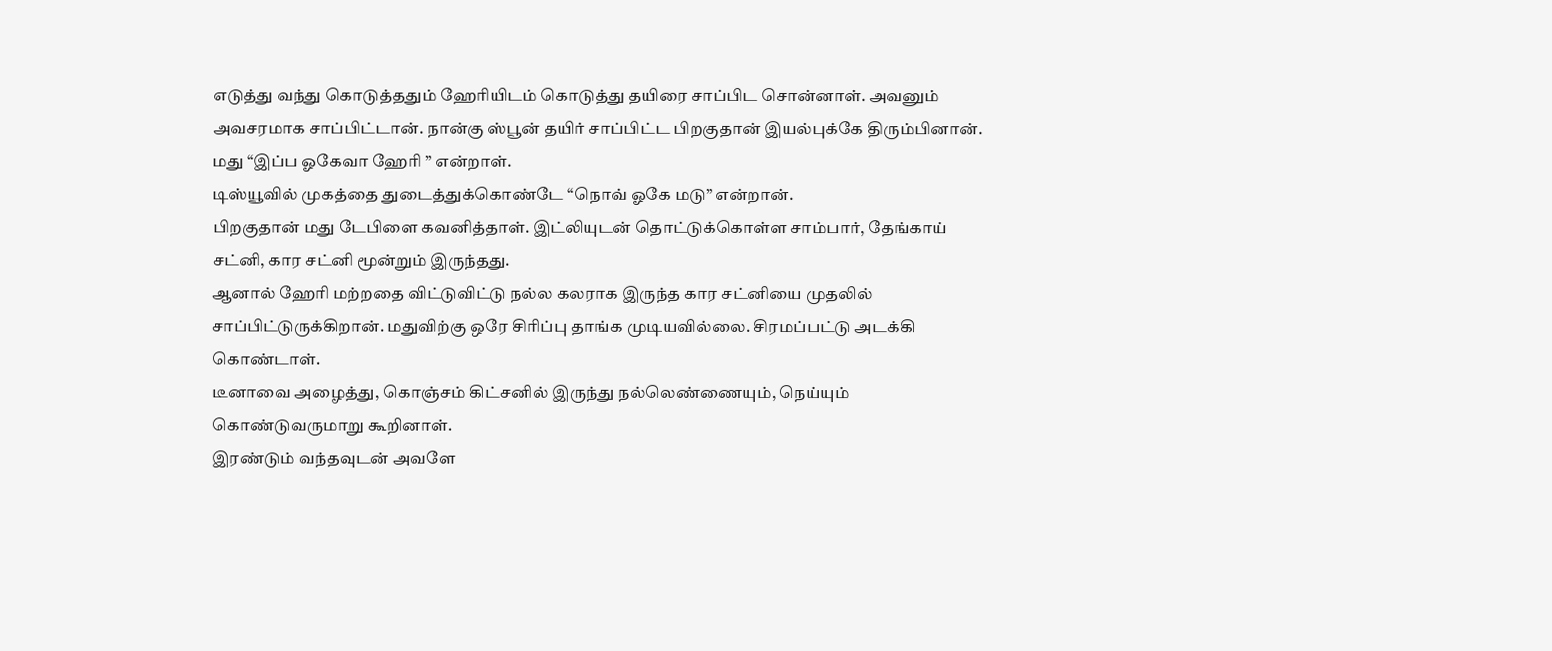எடுத்து வந்து கொடுத்ததும் ஹேரியிடம் கொடுத்து தயிரை சாப்பிட சொன்னாள். அவனும் அவசரமாக சாப்பிட்டான். நான்கு ஸ்பூன் தயிர் சாப்பிட்ட பிறகுதான் இயல்புக்கே திரும்பினான்.
மது “இப்ப ஓகேவா ஹேரி ” என்றாள்.
டிஸ்யூவில் முகத்தை துடைத்துக்கொண்டே “நொவ் ஓகே மடு” என்றான்.
பிறகுதான் மது டேபிளை கவனித்தாள். இட்லியுடன் தொட்டுக்கொள்ள சாம்பார், தேங்காய் சட்னி, கார சட்னி மூன்றும் இருந்தது.
ஆனால் ஹேரி மற்றதை விட்டுவிட்டு நல்ல கலராக இருந்த கார சட்னியை முதலில் சாப்பிட்டுருக்கிறான். மதுவிற்கு ஒரே சிரிப்பு தாங்க முடியவில்லை. சிரமப்பட்டு அடக்கி கொண்டாள்.
டீனாவை அழைத்து, கொஞ்சம் கிட்சனில் இருந்து நல்லெண்ணையும், நெய்யும் கொண்டுவருமாறு கூறினாள்.
இரண்டும் வந்தவுடன் அவளே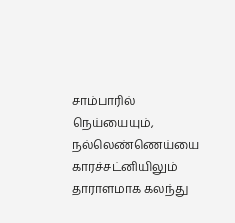சாம்பாரில் நெய்யையும், நல்லெண்ணெய்யை காரச்சட்னியிலும் தாராளமாக கலந்து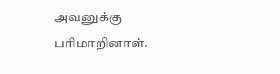அவனுக்கு பரிமாறினாள்.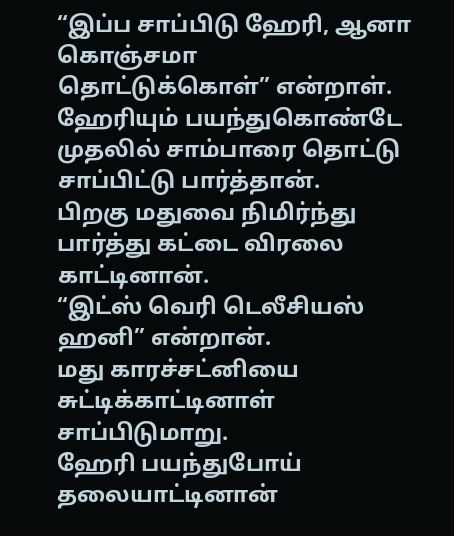“இப்ப சாப்பிடு ஹேரி, ஆனா கொஞ்சமா தொட்டுக்கொள்” என்றாள்.
ஹேரியும் பயந்துகொண்டே முதலில் சாம்பாரை தொட்டு சாப்பிட்டு பார்த்தான்.
பிறகு மதுவை நிமிர்ந்து பார்த்து கட்டை விரலை காட்டினான்.
“இட்ஸ் வெரி டெலீசியஸ் ஹனி” என்றான்.
மது காரச்சட்னியை சுட்டிக்காட்டினாள் சாப்பிடுமாறு.
ஹேரி பயந்துபோய் தலையாட்டினான்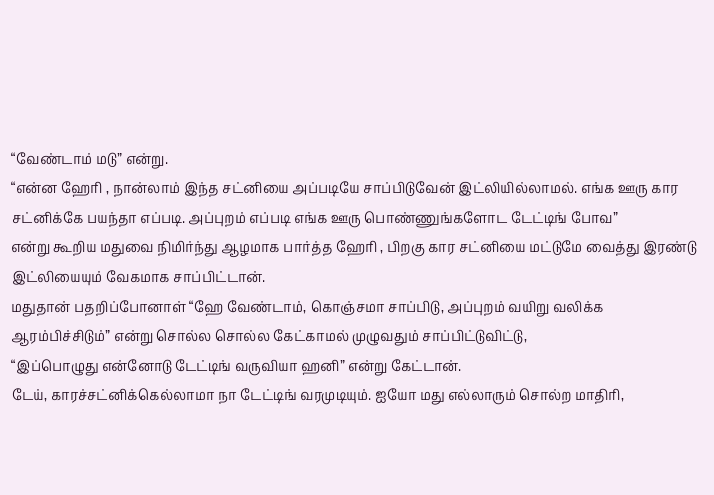“வேண்டாம் மடு” என்று.
“என்ன ஹேரி , நான்லாம் இந்த சட்னியை அப்படியே சாப்பிடுவேன் இட்லியில்லாமல். எங்க ஊரு கார சட்னிக்கே பயந்தா எப்படி. அப்புறம் எப்படி எங்க ஊரு பொண்ணுங்களோட டேட்டிங் போவ”
என்று கூறிய மதுவை நிமிர்ந்து ஆழமாக பார்த்த ஹேரி , பிறகு கார சட்னியை மட்டுமே வைத்து இரண்டு இட்லியையும் வேகமாக சாப்பிட்டான்.
மதுதான் பதறிப்போனாள் “ஹே வேண்டாம், கொஞ்சமா சாப்பிடு, அப்புறம் வயிறு வலிக்க ஆரம்பிச்சிடும்” என்று சொல்ல சொல்ல கேட்காமல் முழுவதும் சாப்பிட்டுவிட்டு,
“இப்பொழுது என்னோடு டேட்டிங் வருவியா ஹனி” என்று கேட்டான்.
டேய், காரச்சட்னிக்கெல்லாமா நா டேட்டிங் வரமுடியும். ஐயோ மது எல்லாரும் சொல்ற மாதிரி,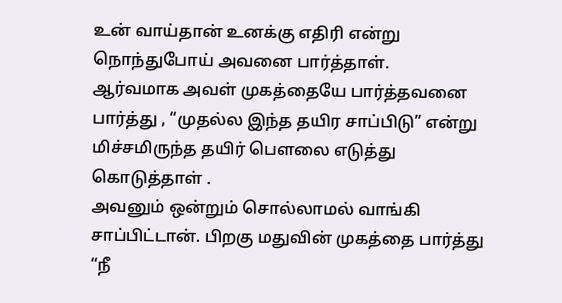உன் வாய்தான் உனக்கு எதிரி என்று நொந்துபோய் அவனை பார்த்தாள்.
ஆர்வமாக அவள் முகத்தையே பார்த்தவனை பார்த்து , “முதல்ல இந்த தயிர சாப்பிடு” என்று மிச்சமிருந்த தயிர் பௌலை எடுத்து கொடுத்தாள் .
அவனும் ஒன்றும் சொல்லாமல் வாங்கி சாப்பிட்டான். பிறகு மதுவின் முகத்தை பார்த்து “நீ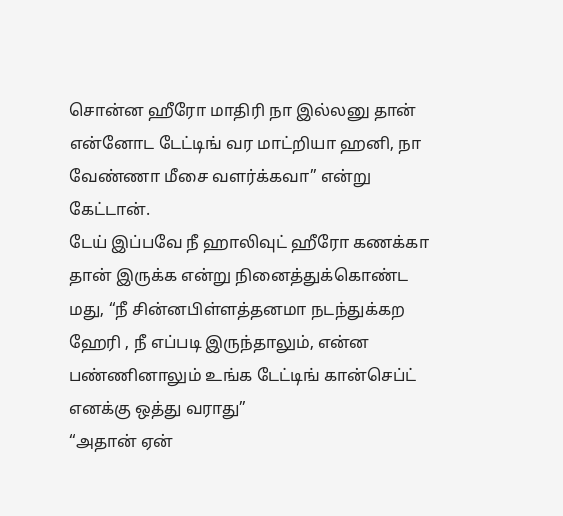சொன்ன ஹீரோ மாதிரி நா இல்லனு தான் என்னோட டேட்டிங் வர மாட்றியா ஹனி, நா வேண்ணா மீசை வளர்க்கவா” என்று கேட்டான்.
டேய் இப்பவே நீ ஹாலிவுட் ஹீரோ கணக்கா தான் இருக்க என்று நினைத்துக்கொண்ட மது, “நீ சின்னபிள்ளத்தனமா நடந்துக்கற ஹேரி , நீ எப்படி இருந்தாலும், என்ன பண்ணினாலும் உங்க டேட்டிங் கான்செப்ட் எனக்கு ஒத்து வராது”
“அதான் ஏன்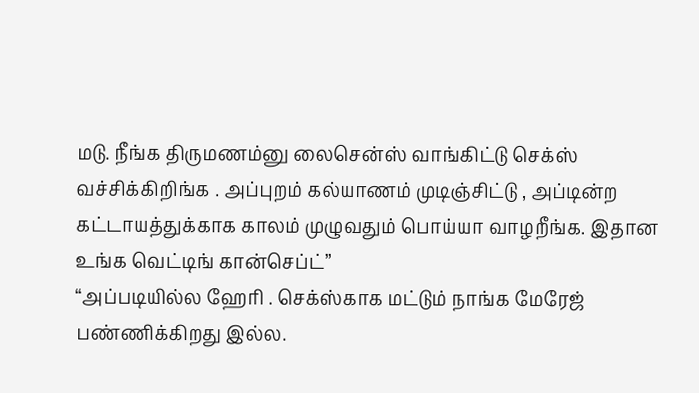மடு. நீங்க திருமணம்னு லைசென்ஸ் வாங்கிட்டு செக்ஸ் வச்சிக்கிறிங்க . அப்புறம் கல்யாணம் முடிஞ்சிட்டு , அப்டின்ற கட்டாயத்துக்காக காலம் முழுவதும் பொய்யா வாழறீங்க. இதான உங்க வெட்டிங் கான்செப்ட்”
“அப்படியில்ல ஹேரி . செக்ஸ்காக மட்டும் நாங்க மேரேஜ் பண்ணிக்கிறது இல்ல.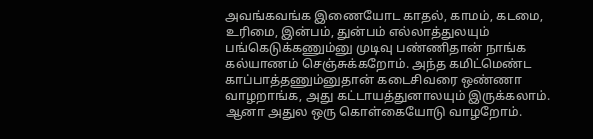அவங்கவங்க இணையோட காதல், காமம், கடமை, உரிமை, இன்பம், துன்பம் எல்லாத்துலயும் பங்கெடுக்கணும்னு முடிவு பண்ணிதான் நாங்க கல்யாணம் செஞ்சுக்கறோம். அந்த கமிட்மெண்ட காப்பாத்தணும்னுதான் கடைசிவரை ஒண்ணா வாழறாங்க, அது கட்டாயத்துனாலயும் இருக்கலாம். ஆனா அதுல ஒரு கொள்கையோடு வாழறோம்.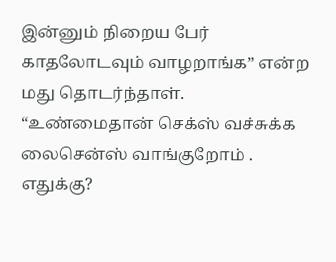இன்னும் நிறைய பேர் காதலோடவும் வாழறாங்க” என்ற மது தொடர்ந்தாள்.
“உண்மைதான் செக்ஸ் வச்சுக்க லைசென்ஸ் வாங்குறோம் . எதுக்கு?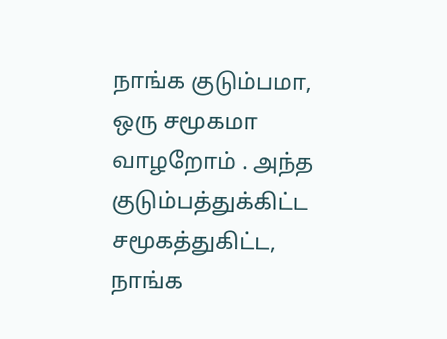நாங்க குடும்பமா, ஒரு சமூகமா வாழறோம் . அந்த குடும்பத்துக்கிட்ட சமூகத்துகிட்ட, நாங்க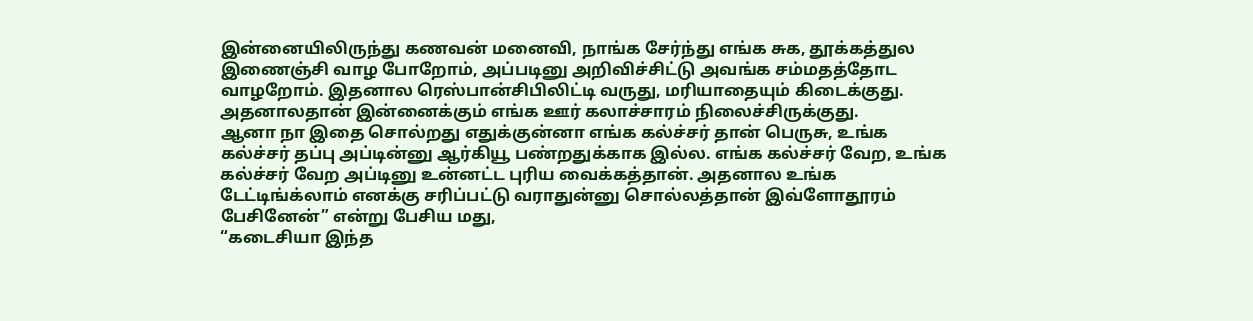இன்னையிலிருந்து கணவன் மனைவி, நாங்க சேர்ந்து எங்க சுக, தூக்கத்துல இணைஞ்சி வாழ போறோம், அப்படினு அறிவிச்சிட்டு அவங்க சம்மதத்தோட வாழறோம். இதனால ரெஸ்பான்சிபிலிட்டி வருது, மரியாதையும் கிடைக்குது. அதனாலதான் இன்னைக்கும் எங்க ஊர் கலாச்சாரம் நிலைச்சிருக்குது.
ஆனா நா இதை சொல்றது எதுக்குன்னா எங்க கல்ச்சர் தான் பெருசு, உங்க கல்ச்சர் தப்பு அப்டின்னு ஆர்கியூ பண்றதுக்காக இல்ல. எங்க கல்ச்சர் வேற, உங்க கல்ச்சர் வேற அப்டினு உன்னட்ட புரிய வைக்கத்தான். அதனால உங்க டேட்டிங்க்லாம் எனக்கு சரிப்பட்டு வராதுன்னு சொல்லத்தான் இவ்ளோதூரம் பேசினேன்” என்று பேசிய மது,
“கடைசியா இந்த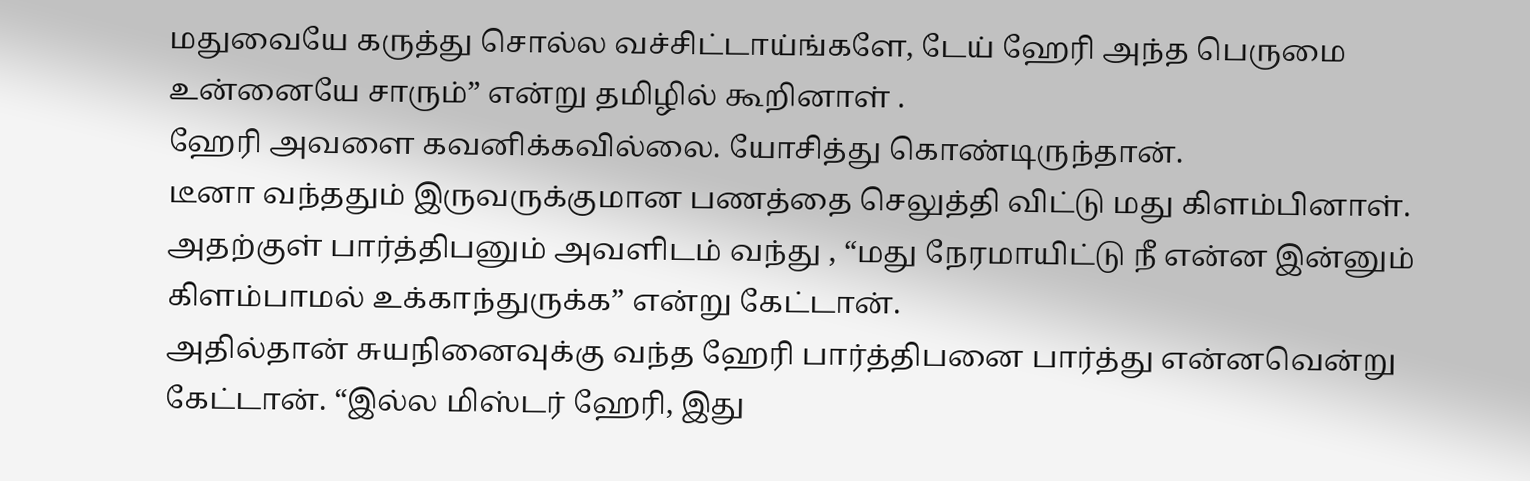மதுவையே கருத்து சொல்ல வச்சிட்டாய்ங்களே, டேய் ஹேரி அந்த பெருமை உன்னையே சாரும்” என்று தமிழில் கூறினாள் .
ஹேரி அவளை கவனிக்கவில்லை. யோசித்து கொண்டிருந்தான்.
டீனா வந்ததும் இருவருக்குமான பணத்தை செலுத்தி விட்டு மது கிளம்பினாள். அதற்குள் பார்த்திபனும் அவளிடம் வந்து , “மது நேரமாயிட்டு நீ என்ன இன்னும் கிளம்பாமல் உக்காந்துருக்க” என்று கேட்டான்.
அதில்தான் சுயநினைவுக்கு வந்த ஹேரி பார்த்திபனை பார்த்து என்னவென்று கேட்டான். “இல்ல மிஸ்டர் ஹேரி, இது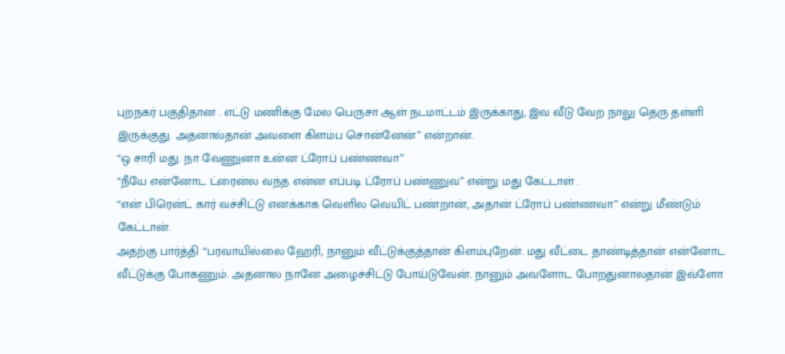புறநகர் பகுதிதான . எட்டு மணிக்கு மேல பெருசா ஆள் நடமாட்டம் இருக்காது, இவ வீடு வேற நாலு தெரு தள்ளி இருக்குது. அதனால்தான் அவளை கிளம்ப சொன்னேன்” என்றான்.
“ஒ சாரி மது. நா வேணுனா உன்ன ட்ரோப் பண்ணவா”
“நீயே என்னோட ட்ரைன்ல வந்த என்ன எப்படி ட்ரோப் பண்ணுவ” என்று மது கேட்டாள் .
“என் பிரென்ட் கார் வச்சிட்டு எனக்காக வெளில வெயிட் பண்றான், அதான் ட்ரோப் பண்ணவா” என்று மீண்டும் கேட்டான்.
அதற்கு பார்த்தி “பரவாயில்லை ஹேரி, நானும் வீட்டுக்குத்தான் கிளம்புறேன். மது வீட்டை தாண்டித்தான் என்னோட வீட்டுக்கு போகணும். அதனால நானே அழைச்சிட்டு போய்டுவேன். நானும் அவளோட போறதுனாலதான் இவ்ளோ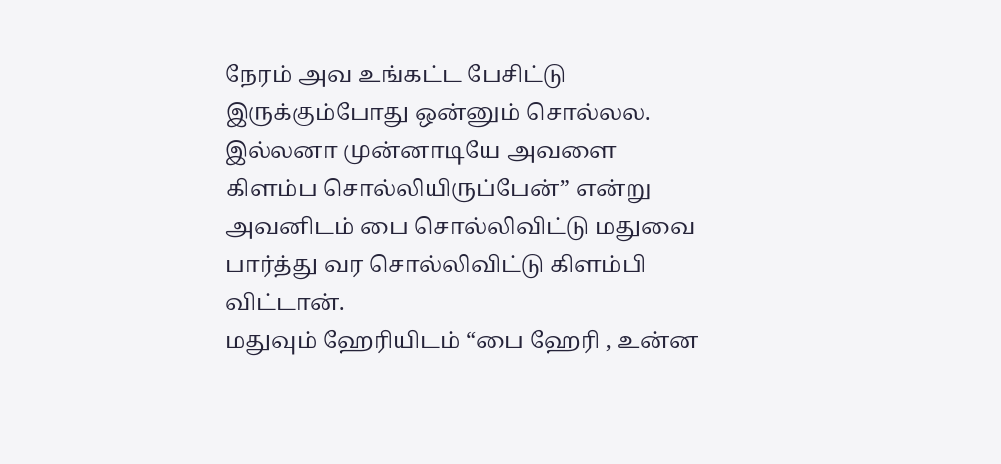நேரம் அவ உங்கட்ட பேசிட்டு இருக்கும்போது ஒன்னும் சொல்லல. இல்லனா முன்னாடியே அவளை கிளம்ப சொல்லியிருப்பேன்” என்று அவனிடம் பை சொல்லிவிட்டு மதுவை பார்த்து வர சொல்லிவிட்டு கிளம்பி விட்டான்.
மதுவும் ஹேரியிடம் “பை ஹேரி , உன்ன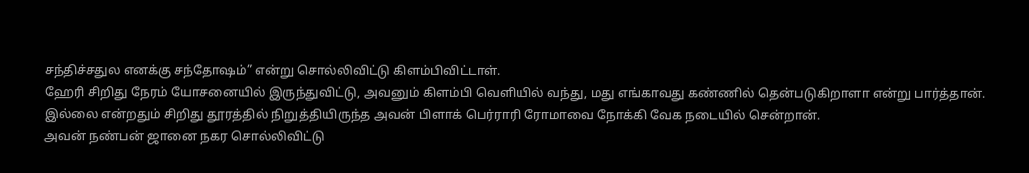சந்திச்சதுல எனக்கு சந்தோஷம்” என்று சொல்லிவிட்டு கிளம்பிவிட்டாள்.
ஹேரி சிறிது நேரம் யோசனையில் இருந்துவிட்டு, அவனும் கிளம்பி வெளியில் வந்து, மது எங்காவது கண்ணில் தென்படுகிறாளா என்று பார்த்தான்.
இல்லை என்றதும் சிறிது தூரத்தில் நிறுத்தியிருந்த அவன் பிளாக் பெர்ராரி ரோமாவை நோக்கி வேக நடையில் சென்றான்.
அவன் நண்பன் ஜானை நகர சொல்லிவிட்டு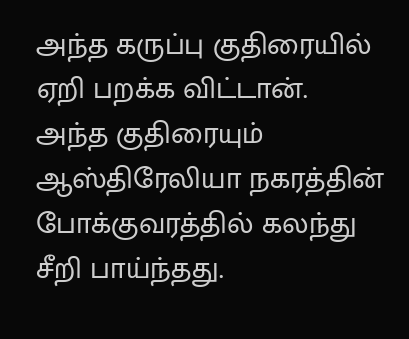அந்த கருப்பு குதிரையில் ஏறி பறக்க விட்டான். அந்த குதிரையும் ஆஸ்திரேலியா நகரத்தின் போக்குவரத்தில் கலந்து சீறி பாய்ந்தது.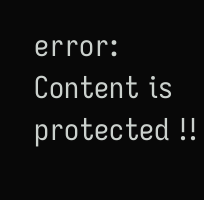error: Content is protected !!